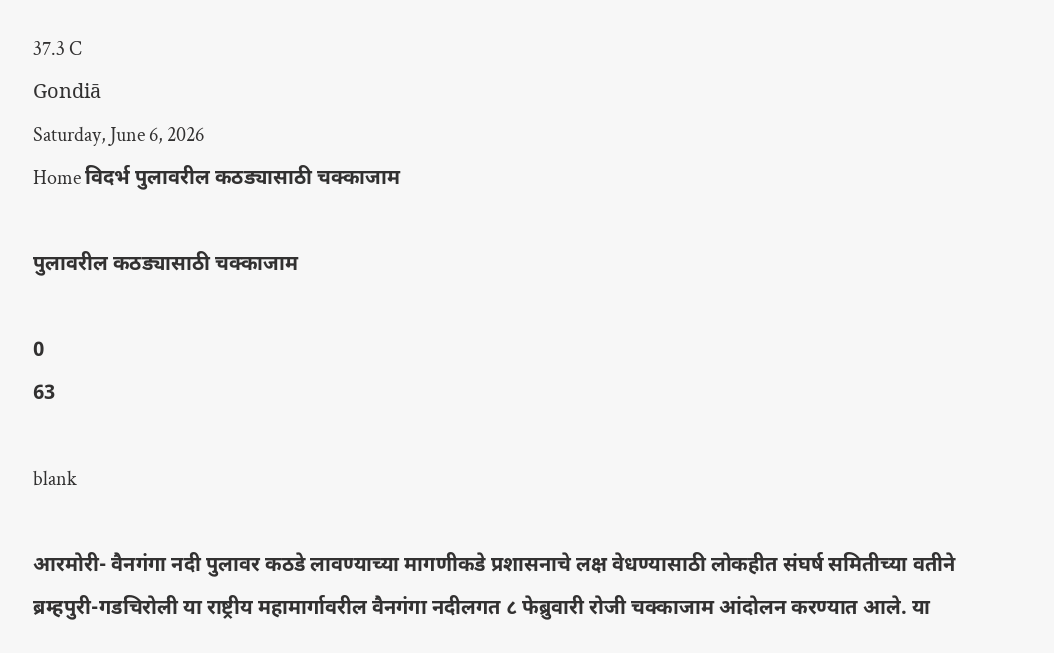37.3 C
Gondiā
Saturday, June 6, 2026
Home विदर्भ पुलावरील कठड्यासाठी चक्काजाम

पुलावरील कठड्यासाठी चक्काजाम

0
63

blank

आरमोरी- वैनगंगा नदी पुलावर कठडे लावण्याच्या मागणीकडे प्रशासनाचे लक्ष वेधण्यासाठी लोकहीत संघर्ष समितीच्या वतीने ब्रम्हपुरी-गडचिरोली या राष्ट्रीय महामार्गावरील वैनगंगा नदीलगत ८ फेब्रुवारी रोजी चक्काजाम आंदोलन करण्यात आले. या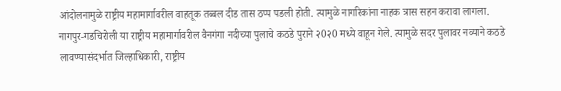आंदोलनामुळे राष्ट्रीय महामार्गावरील वाहतूक तब्बल दीड तास ठप्प पडली होती. त्यामुळे नागरिकांना नाहक त्रास सहन करावा लागला.
नागपुर-गडचिरोली या राष्ट्रीय महामार्गावरील वैनगंगा नदीच्या पुलाचे कठडे पुराने २0२0 मध्ये वाहून गेले. त्यामुळे सदर पुलावर नव्याने कठडे लावण्यासंदर्भात जिल्हाधिकारी, राष्ट्रीय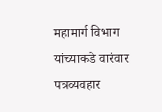महामार्ग विभाग यांच्याकडे वारंवार पत्रव्यवहार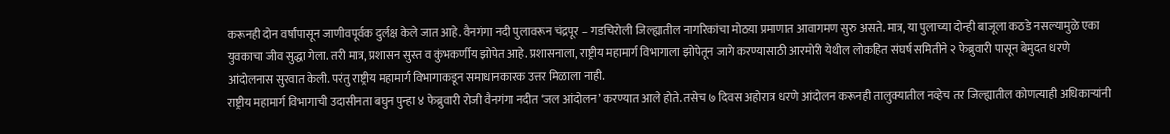करूनही दोन वर्षांपासून जाणीवपूर्वक दुर्लक्ष केले जात आहे. वैनगंगा नदी पुलावरून चंद्रपूर – गडचिरोली जिल्ह्यातील नागरिकांचा मोठय़ा प्रमाणात आवागमण सुरु असते. मात्र, या पुलाच्या दोन्ही बाजूला कठडे नसल्यामुळे एका युवकाचा जीव सुद्धा गेला. तरी मात्र, प्रशासन सुस्त व कुंभकर्णीय झोपेत आहे. प्रशासनाला, राष्ट्रीय महामार्ग विभागाला झोपेतून जागे करण्यासाठी आरमोरी येथील लोकहित संघर्ष समितीने २ फेब्रुवारी पासून बेमुदत धरणे आंदोलनास सुरवात केली. परंतु राष्ट्रीय महामार्ग विभागाकडून समाधानकारक उत्तर मिळाला नाही.
राष्ट्रीय महामार्ग विभागाची उदासीनता बघुन पुन्हा ४ फेब्रुवारी रोजी वैनगंगा नदीत ‘जल आंदोलन’ करण्यात आले होते. तसेच ७ दिवस अहोरात्र धरणे आंदोलन करूनही तालुक्यातील नव्हेच तर जिल्ह्यातील कोणत्याही अधिकार्‍यांनी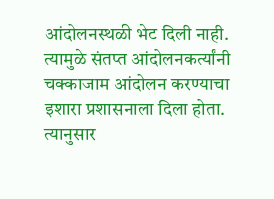आंदोलनस्थळी भेट दिली नाही. त्यामुळे संतप्त आंदोलनकर्त्यांनी चक्काजाम आंदोलन करण्याचा इशारा प्रशासनाला दिला होता. त्यानुसार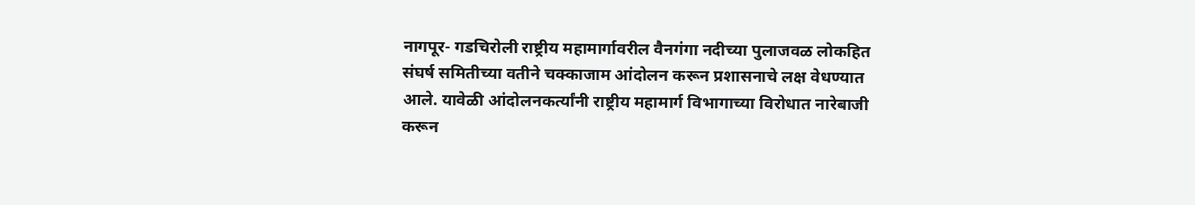नागपूर- गडचिरोली राष्ट्रीय महामार्गावरील वैनगंगा नदीच्या पुलाजवळ लोकहित संघर्ष समितीच्या वतीने चक्काजाम आंदोलन करून प्रशासनाचे लक्ष वेधण्यात आले. यावेळी आंदोलनकर्त्यांनी राष्ट्रीय महामार्ग विभागाच्या विरोधात नारेबाजी करून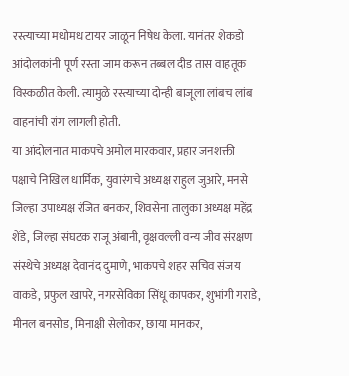रस्त्याच्या मधोमध टायर जाळून निषेध केला. यानंतर शेकडो आंदोलकांनी पूर्ण रस्ता जाम करून तब्बल दीड तास वाहतूक विस्कळीत केली. त्यामुळे रस्त्याच्या दोन्ही बाजूला लांबच लांब वाहनांची रांग लागली होती.
या आंदोलनात माकपचे अमोल मारकवार, प्रहार जनशक्ती पक्षाचे निखिल धार्मिक, युवारंगचे अध्यक्ष राहुल जुआरे, मनसे जिल्हा उपाध्यक्ष रंजित बनकर, शिवसेना तालुका अध्यक्ष महेंद्र शेंडे, जिल्हा संघटक राजू अंबानी, वृक्षवल्ली वन्य जीव संरक्षण संस्थेचे अध्यक्ष देवानंद दुमाणे, भाकपचे शहर सचिव संजय वाकडे, प्रफुल खापरे, नगरसेविका सिंधू कापकर, शुभांगी गराडे, मीनल बनसोड, मिनाक्षी सेलोकर, छाया मानकर,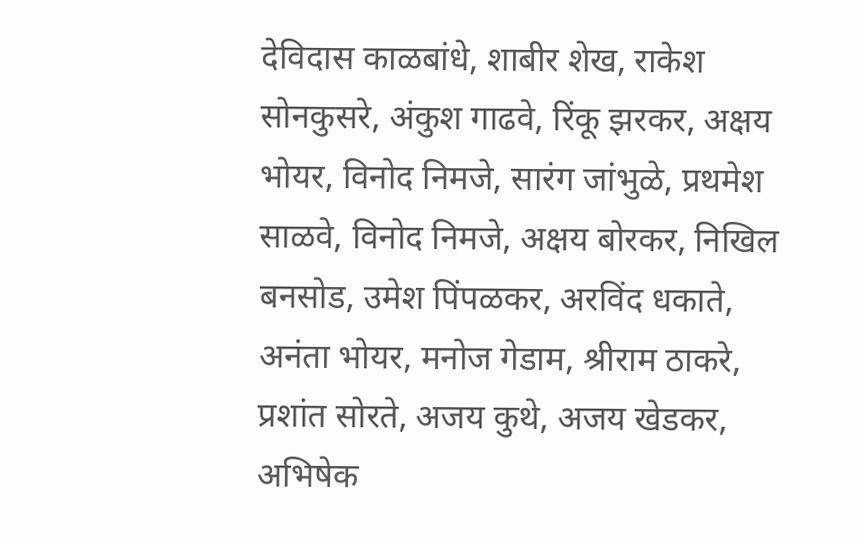देविदास काळबांधे, शाबीर शेख, राकेश सोनकुसरे, अंकुश गाढवे, रिंकू झरकर, अक्षय भोयर, विनोद निमजे, सारंग जांभुळे, प्रथमेश साळवे, विनोद निमजे, अक्षय बोरकर, निखिल बनसोड, उमेश पिंपळकर, अरविंद धकाते, अनंता भोयर, मनोज गेडाम, श्रीराम ठाकरे, प्रशांत सोरते, अजय कुथे, अजय खेडकर, अभिषेक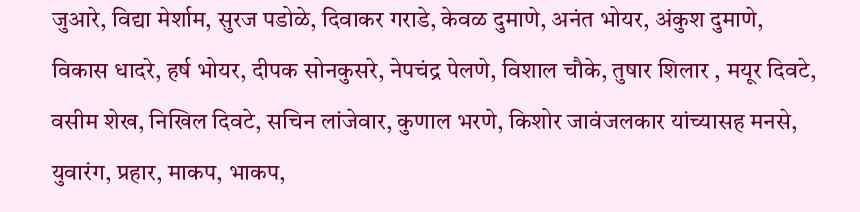जुआरे, विद्या मेर्शाम, सुरज पडोळे, दिवाकर गराडे, केवळ दुमाणे, अनंत भोयर, अंकुश दुमाणे, विकास धादरे, हर्ष भोयर, दीपक सोनकुसरे, नेपचंद्र पेलणे, विशाल चौके, तुषार शिलार , मयूर दिवटे, वसीम शेख, निखिल दिवटे, सचिन लांजेवार, कुणाल भरणे, किशोर जावंजलकार यांच्यासह मनसे, युवारंग, प्रहार, माकप, भाकप,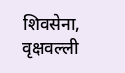शिवसेना, वृक्षवल्ली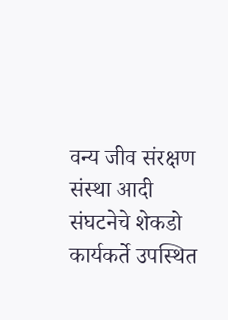वन्य जीव संरक्षण संस्था आदी संघटनेचे शेकडो कार्यकर्ते उपस्थित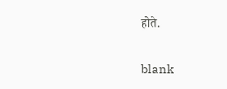होते.

blank